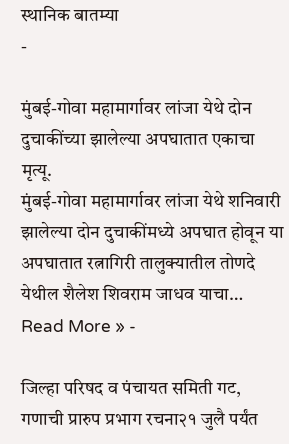स्थानिक बातम्या
-

मुंबई-गोवा महामार्गावर लांजा येथे दोन दुचाकींच्या झालेल्या अपघातात एकाचा मृत्यू.
मुंबई-गोवा महामार्गावर लांजा येथे शनिवारी झालेल्या दोन दुचाकींमध्ये अपघात होवून या अपघातात रत्नागिरी तालुक्यातील तोणदे येथील शैलेश शिवराम जाधव याचा…
Read More » -

जिल्हा परिषद व पंचायत समिती गट, गणाची प्रारुप प्रभाग रचना२१ जुलै पर्यंत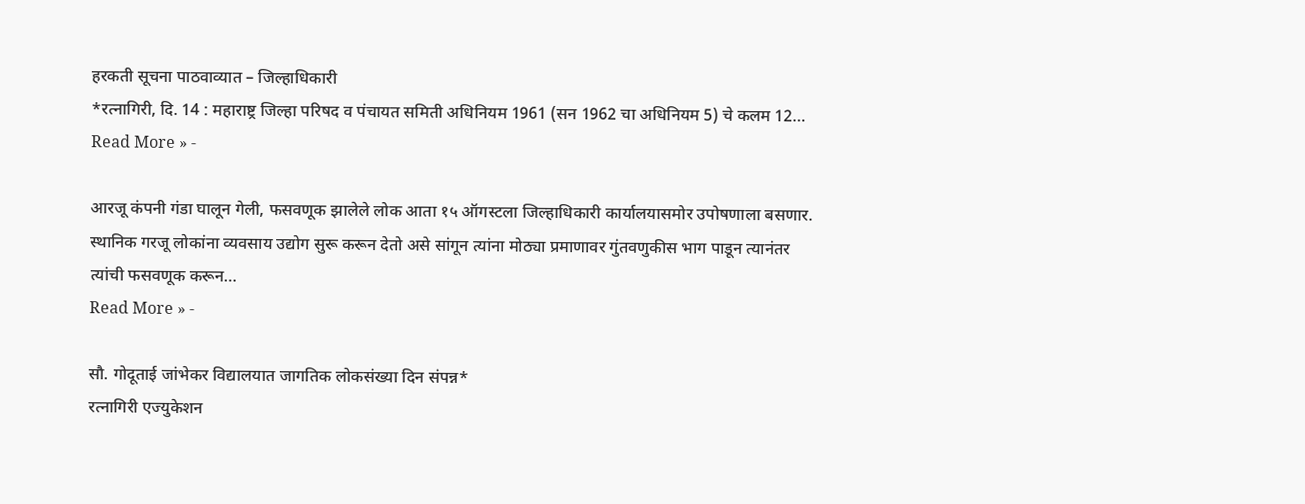हरकती सूचना पाठवाव्यात – जिल्हाधिकारी
*रत्नागिरी, दि. 14 : महाराष्ट्र जिल्हा परिषद व पंचायत समिती अधिनियम 1961 (सन 1962 चा अधिनियम 5) चे कलम 12…
Read More » -

आरजू कंपनी गंडा घालून गेली, फसवणूक झालेले लोक आता १५ ऑगस्टला जिल्हाधिकारी कार्यालयासमोर उपोषणाला बसणार.
स्थानिक गरजू लोकांना व्यवसाय उद्योग सुरू करून देतो असे सांगून त्यांना मोठ्या प्रमाणावर गुंतवणुकीस भाग पाडून त्यानंतर त्यांची फसवणूक करून…
Read More » -

सौ. गोदूताई जांभेकर विद्यालयात जागतिक लोकसंख्या दिन संपन्न*
रत्नागिरी एज्युकेशन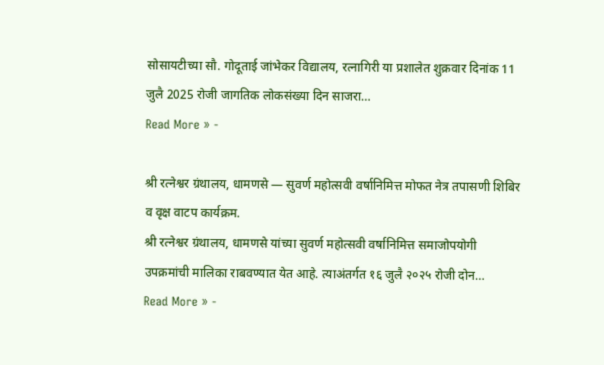सोसायटीच्या सौ. गोदूताई जांभेकर विद्यालय, रत्नागिरी या प्रशालेत शुक्रवार दिनांक 11 जुलै 2025 रोजी जागतिक लोकसंख्या दिन साजरा…
Read More » -

श्री रत्नेश्वर ग्रंथालय, धामणसे — सुवर्ण महोत्सवी वर्षानिमित्त मोफत नेत्र तपासणी शिबिर व वृक्ष वाटप कार्यक्रम.
श्री रत्नेश्वर ग्रंथालय, धामणसे यांच्या सुवर्ण महोत्सवी वर्षानिमित्त समाजोपयोगी उपक्रमांची मालिका राबवण्यात येत आहे. त्याअंतर्गत १६ जुलै २०२५ रोजी दोन…
Read More » -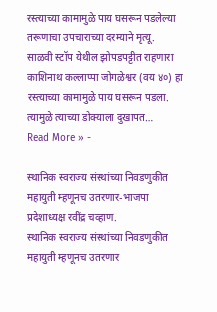रस्त्याच्या कामामुळे पाय घसरून पडलेल्या तरूणाचा उपचाराच्या दरम्याने मृत्यू.
साळवी स्टॉप येथील झोपडपट्टीत राहणारा काशिनाथ कल्लाप्पा जोगळेश्वर (वय ४०) हा रस्त्याच्या कामामुळे पाय घसरून पडला. त्यामुळे त्याच्या डोक्याला दुखापत…
Read More » -

स्थानिक स्वराज्य संस्थांच्या निवडणुकीत महायुती म्हणूनच उतरणार-भाजपा प्रदेशाध्यक्ष रवींद्र चव्हाण.
स्थानिक स्वराज्य संस्थांच्या निवडणुकीत महायुती म्हणूनच उतरणार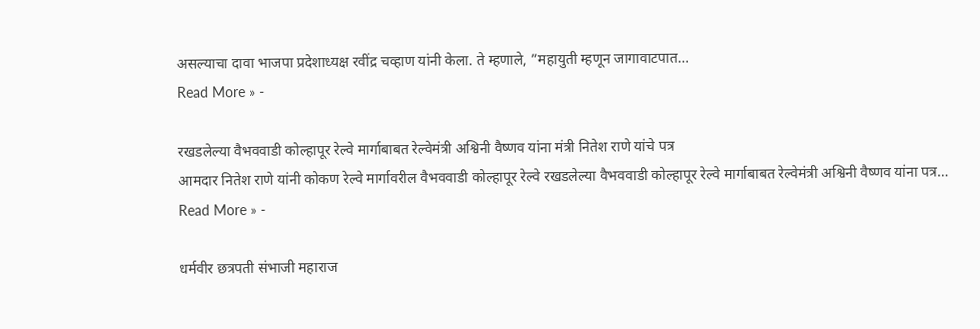असल्याचा दावा भाजपा प्रदेशाध्यक्ष रवींद्र चव्हाण यांनी केला. ते म्हणाले, ”महायुती म्हणून जागावाटपात…
Read More » -

रखडलेल्या वैभववाडी कोल्हापूर रेल्वे मार्गाबाबत रेल्वेमंत्री अश्विनी वैष्णव यांना मंत्री नितेश राणे यांचे पत्र
आमदार नितेश राणे यांनी कोकण रेल्वे मार्गावरील वैभववाडी कोल्हापूर रेल्वे रखडलेल्या वैभववाडी कोल्हापूर रेल्वे मार्गाबाबत रेल्वेमंत्री अश्विनी वैष्णव यांना पत्र…
Read More » -

धर्मवीर छत्रपती संभाजी महाराज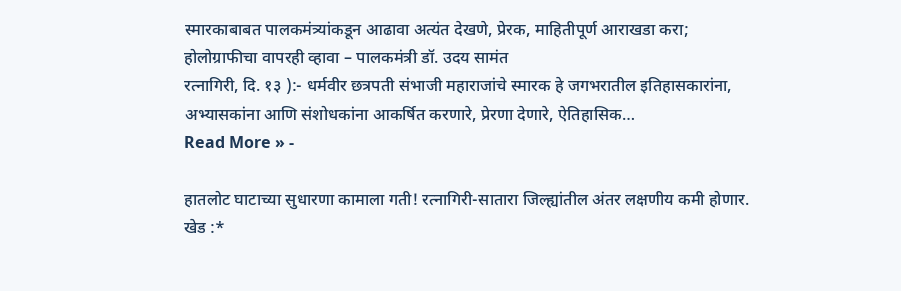स्मारकाबाबत पालकमंत्र्यांकडून आढावा अत्यंत देखणे, प्रेरक, माहितीपूर्ण आराखडा करा; होलोग्राफीचा वापरही व्हावा – पालकमंत्री डॉ. उदय सामंत
रत्नागिरी, दि. १३ ):- धर्मवीर छत्रपती संभाजी महाराजांचे स्मारक हे जगभरातील इतिहासकारांना, अभ्यासकांना आणि संशोधकांना आकर्षित करणारे, प्रेरणा देणारे, ऐतिहासिक…
Read More » -

हातलोट घाटाच्या सुधारणा कामाला गती! रत्नागिरी-सातारा जिल्ह्यांतील अंतर लक्षणीय कमी होणार.
खेड :*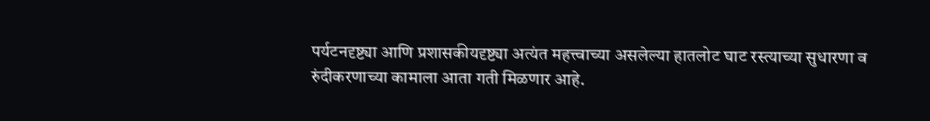पर्यटनदृष्ट्या आणि प्रशासकीयदृष्ट्या अत्यंत महत्त्वाच्या असलेल्या हातलोट घाट रस्त्याच्या सुधारणा व रुंदीकरणाच्या कामाला आता गती मिळणार आहे.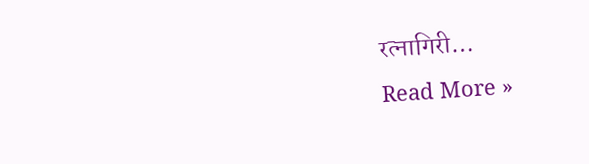रत्नागिरी…
Read More »